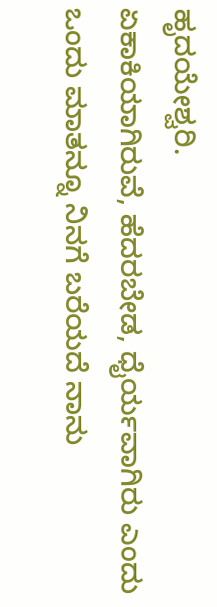ಹೃದಯೇಶ್ವರಿ.
ಏಕಾಕಿಯಾಗಿರುವೆ, ಹೆದರಬೇಡ, ಧೈರ್ಯವಾಗಿರು ಎಂದು ಒಂದು ಮಾತನ್ನೂ ನಿನಗೆ ಬರೆಯದೆ ನಾನು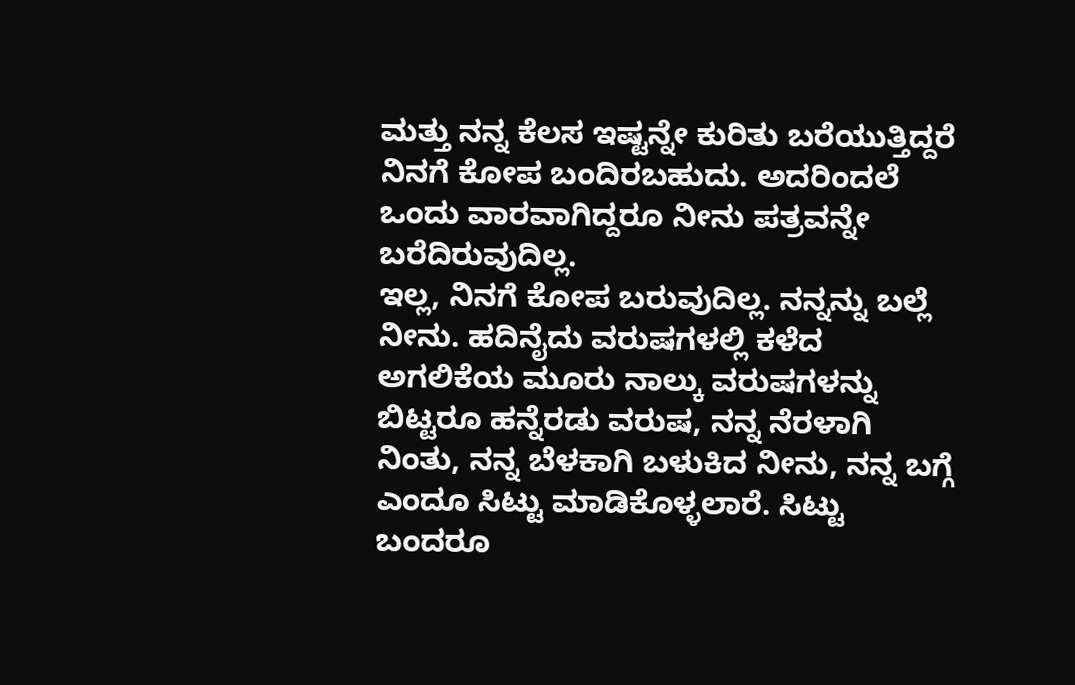ಮತ್ತು ನನ್ನ ಕೆಲಸ ಇಷ್ಟನ್ನೇ ಕುರಿತು ಬರೆಯುತ್ತಿದ್ದರೆ ನಿನಗೆ ಕೋಪ ಬಂದಿರಬಹುದು. ಅದರಿಂದಲೆ ಒಂದು ವಾರವಾಗಿದ್ದರೂ ನೀನು ಪತ್ರವನ್ನೇ ಬರೆದಿರುವುದಿಲ್ಲ.
ಇಲ್ಲ, ನಿನಗೆ ಕೋಪ ಬರುವುದಿಲ್ಲ. ನನ್ನನ್ನು ಬಲ್ಲೆ ನೀನು. ಹದಿನೈದು ವರುಷಗಳಲ್ಲಿ ಕಳೆದ ಅಗಲಿಕೆಯ ಮೂರು ನಾಲ್ಕು ವರುಷಗಳನ್ನು ಬಿಟ್ಟರೂ ಹನ್ನೆರಡು ವರುಷ, ನನ್ನ ನೆರಳಾಗಿ ನಿಂತು, ನನ್ನ ಬೆಳಕಾಗಿ ಬಳುಕಿದ ನೀನು, ನನ್ನ ಬಗ್ಗೆ ಎಂದೂ ಸಿಟ್ಟು ಮಾಡಿಕೊಳ್ಳಲಾರೆ. ಸಿಟ್ಟು ಬಂದರೂ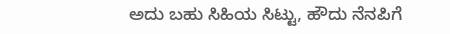ಅದು ಬಹು ಸಿಹಿಯ ಸಿಟ್ಟು, ಹೌದು ನೆನಪಿಗೆ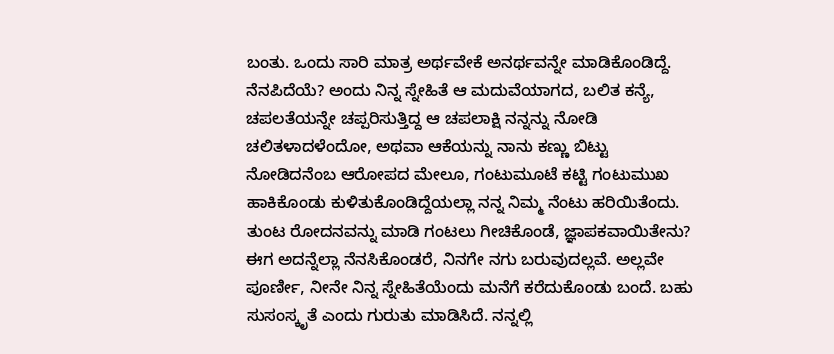ಬಂತು. ಒಂದು ಸಾರಿ ಮಾತ್ರ ಅರ್ಥವೇಕೆ ಅನರ್ಥವನ್ನೇ ಮಾಡಿಕೊಂಡಿದ್ದೆ. ನೆನಪಿದೆಯೆ? ಅಂದು ನಿನ್ನ ಸ್ನೇಹಿತೆ ಆ ಮದುವೆಯಾಗದ, ಬಲಿತ ಕನ್ಯೆ, ಚಪಲತೆಯನ್ನೇ ಚಪ್ಪರಿಸುತ್ತಿದ್ದ ಆ ಚಪಲಾಕ್ಷಿ ನನ್ನನ್ನು ನೋಡಿ ಚಲಿತಳಾದಳೆಂದೋ, ಅಥವಾ ಆಕೆಯನ್ನು ನಾನು ಕಣ್ಣು ಬಿಟ್ಟು ನೋಡಿದನೆಂಬ ಆರೋಪದ ಮೇಲೂ, ಗಂಟುಮೂಟೆ ಕಟ್ಟಿ ಗಂಟುಮುಖ ಹಾಕಿಕೊಂಡು ಕುಳಿತುಕೊಂಡಿದ್ದೆಯಲ್ಲಾ ನನ್ನ ನಿಮ್ಮ ನೆಂಟು ಹರಿಯಿತೆಂದು. ತುಂಟ ರೋದನವನ್ನು ಮಾಡಿ ಗಂಟಲು ಗೀಚಿಕೊಂಡೆ, ಜ್ಞಾಪಕವಾಯಿತೇನು?
ಈಗ ಅದನ್ನೆಲ್ಲಾ ನೆನಸಿಕೊಂಡರೆ, ನಿನಗೇ ನಗು ಬರುವುದಲ್ಲವೆ. ಅಲ್ಲವೇ ಪೂರ್ಣೀ, ನೀನೇ ನಿನ್ನ ಸ್ನೇಹಿತೆಯೆಂದು ಮನೆಗೆ ಕರೆದುಕೊಂಡು ಬಂದೆ. ಬಹು ಸುಸಂಸ್ಕೃತೆ ಎಂದು ಗುರುತು ಮಾಡಿಸಿದೆ. ನನ್ನಲ್ಲಿ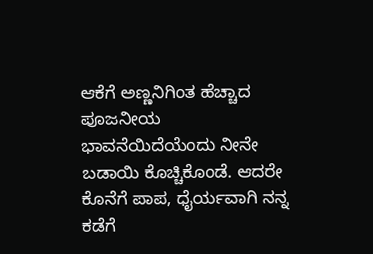ಆಕೆಗೆ ಅಣ್ಣನಿಗಿಂತ ಹೆಚ್ಚಾದ ಪೂಜನೀಯ ಭಾವನೆಯಿದೆಯೆಂದು ನೀನೇ ಬಡಾಯಿ ಕೊಚ್ಚಿಕೊಂಡೆ. ಆದರೇ ಕೊನೆಗೆ ಪಾಪ, ಧೈರ್ಯವಾಗಿ ನನ್ನ ಕಡೆಗೆ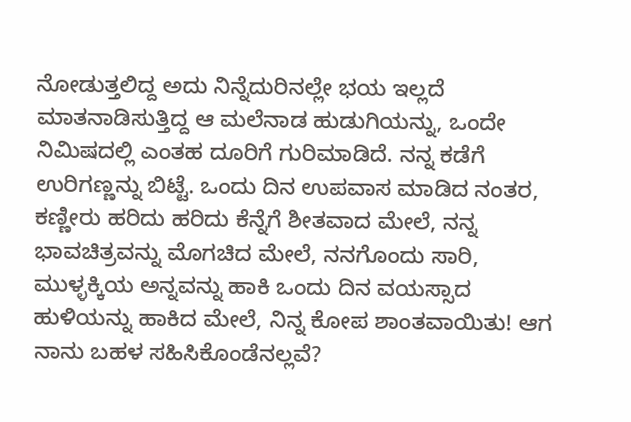ನೋಡುತ್ತಲಿದ್ದ ಅದು ನಿನ್ನೆದುರಿನಲ್ಲೇ ಭಯ ಇಲ್ಲದೆ ಮಾತನಾಡಿಸುತ್ತಿದ್ದ ಆ ಮಲೆನಾಡ ಹುಡುಗಿಯನ್ನು, ಒಂದೇ ನಿಮಿಷದಲ್ಲಿ ಎಂತಹ ದೂರಿಗೆ ಗುರಿಮಾಡಿದೆ. ನನ್ನ ಕಡೆಗೆ ಉರಿಗಣ್ಣನ್ನು ಬಿಟ್ಟೆ. ಒಂದು ದಿನ ಉಪವಾಸ ಮಾಡಿದ ನಂತರ, ಕಣ್ಣೀರು ಹರಿದು ಹರಿದು ಕೆನ್ನೆಗೆ ಶೀತವಾದ ಮೇಲೆ, ನನ್ನ ಭಾವಚಿತ್ರವನ್ನು ಮೊಗಚಿದ ಮೇಲೆ, ನನಗೊಂದು ಸಾರಿ, ಮುಳ್ಳಕ್ಕಿಯ ಅನ್ನವನ್ನು ಹಾಕಿ ಒಂದು ದಿನ ವಯಸ್ಸಾದ ಹುಳಿಯನ್ನು ಹಾಕಿದ ಮೇಲೆ, ನಿನ್ನ ಕೋಪ ಶಾಂತವಾಯಿತು! ಆಗ ನಾನು ಬಹಳ ಸಹಿಸಿಕೊಂಡೆನಲ್ಲವೆ?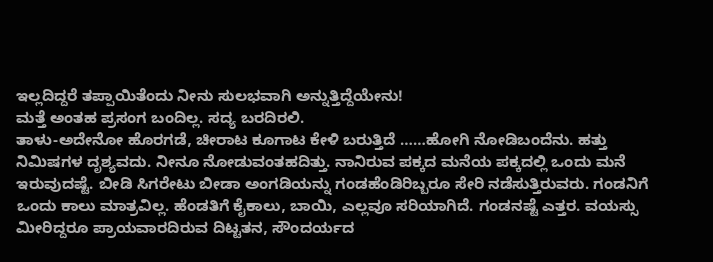ಇಲ್ಲದಿದ್ದರೆ ತಪ್ಪಾಯಿತೆಂದು ನೀನು ಸುಲಭವಾಗಿ ಅನ್ನುತ್ತಿದ್ದೆಯೇನು!
ಮತ್ತೆ ಅಂತಹ ಪ್ರಸಂಗ ಬಂದಿಲ್ಲ. ಸದ್ಯ ಬರದಿರಲಿ.
ತಾಳು-ಅದೇನೋ ಹೊರಗಡೆ, ಚೀರಾಟ ಕೂಗಾಟ ಕೇಳಿ ಬರುತ್ತಿದೆ ……ಹೋಗಿ ನೋಡಿಬಂದೆನು. ಹತ್ತು ನಿಮಿಷಗಳ ದೃಶ್ಯವದು. ನೀನೂ ನೋಡುವಂತಹದಿತ್ತು. ನಾನಿರುವ ಪಕ್ಕದ ಮನೆಯ ಪಕ್ಕದಲ್ಲಿ ಒಂದು ಮನೆ ಇರುವುದಷ್ಟೆ. ಬೀಡಿ ಸಿಗರೇಟು ಬೀಡಾ ಅಂಗಡಿಯನ್ನು ಗಂಡಹೆಂಡಿರಿಬ್ಬರೂ ಸೇರಿ ನಡೆಸುತ್ತಿರುವರು. ಗಂಡನಿಗೆ ಒಂದು ಕಾಲು ಮಾತ್ರವಿಲ್ಲ. ಹೆಂಡತಿಗೆ ಕೈಕಾಲು, ಬಾಯಿ, ಎಲ್ಲವೂ ಸರಿಯಾಗಿದೆ. ಗಂಡನಷ್ಟೆ ಎತ್ತರ. ವಯಸ್ಸು ಮೀರಿದ್ದರೂ ಪ್ರಾಯವಾರದಿರುವ ದಿಟ್ಟತನ, ಸೌಂದರ್ಯದ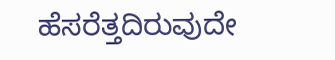ಹೆಸರೆತ್ತದಿರುವುದೇ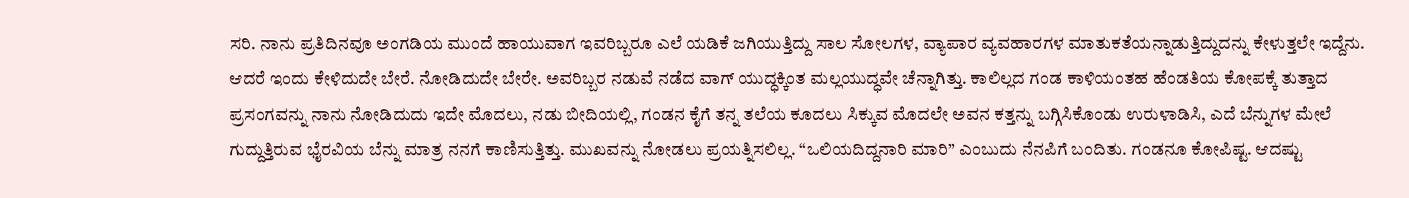ಸರಿ. ನಾನು ಪ್ರತಿದಿನವೂ ಅಂಗಡಿಯ ಮುಂದೆ ಹಾಯುವಾಗ ಇವರಿಬ್ಬರೂ ಎಲೆ ಯಡಿಕೆ ಜಗಿಯುತ್ತಿದ್ದು ಸಾಲ ಸೋಲಗಳ, ವ್ಯಾಪಾರ ವ್ಯವಹಾರಗಳ ಮಾತುಕತೆಯನ್ನಾಡುತ್ತಿದ್ದುದನ್ನು ಕೇಳುತ್ತಲೇ ಇದ್ದೆನು. ಆದರೆ ಇಂದು ಕೇಳಿದುದೇ ಬೇರೆ. ನೋಡಿದುದೇ ಬೇರೇ. ಅವರಿಬ್ಬರ ನಡುವೆ ನಡೆದ ವಾಗ್ ಯುದ್ಧಕ್ಕಿಂತ ಮಲ್ಲಯುದ್ಧವೇ ಚೆನ್ನಾಗಿತ್ತು. ಕಾಲಿಲ್ಲದ ಗಂಡ ಕಾಳಿಯಂತಹ ಹೆಂಡತಿಯ ಕೋಪಕ್ಕೆ ತುತ್ತಾದ ಪ್ರಸಂಗವನ್ನು ನಾನು ನೋಡಿದುದು ಇದೇ ಮೊದಲು, ನಡು ಬೀದಿಯಲ್ಲಿ, ಗಂಡನ ಕೈಗೆ ತನ್ನ ತಲೆಯ ಕೂದಲು ಸಿಕ್ಕುವ ಮೊದಲೇ ಅವನ ಕತ್ತನ್ನು ಬಗ್ಗಿಸಿಕೊಂಡು ಉರುಳಾಡಿಸಿ, ಎದೆ ಬೆನ್ನುಗಳ ಮೇಲೆ ಗುದ್ದುತ್ತಿರುವ ಭೈರವಿಯ ಬೆನ್ನು ಮಾತ್ರ ನನಗೆ ಕಾಣಿಸುತ್ತಿತ್ತು. ಮುಖವನ್ನು ನೋಡಲು ಪ್ರಯತ್ನಿಸಲಿಲ್ಲ. “ಒಲಿಯದಿದ್ದನಾರಿ ಮಾರಿ” ಎಂಬುದು ನೆನಪಿಗೆ ಬಂದಿತು. ಗಂಡನೂ ಕೋಪಿಷ್ಟ. ಆದಷ್ಟು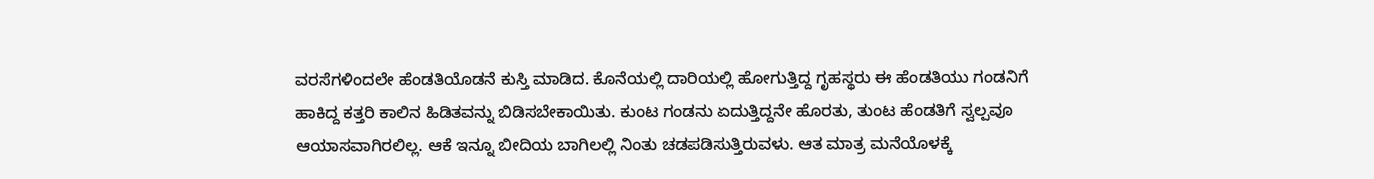ವರಸೆಗಳಿಂದಲೇ ಹೆಂಡತಿಯೊಡನೆ ಕುಸ್ತಿ ಮಾಡಿದ. ಕೊನೆಯಲ್ಲಿ ದಾರಿಯಲ್ಲಿ ಹೋಗುತ್ತಿದ್ದ ಗೃಹಸ್ಥರು ಈ ಹೆಂಡತಿಯು ಗಂಡನಿಗೆ ಹಾಕಿದ್ದ ಕತ್ತರಿ ಕಾಲಿನ ಹಿಡಿತವನ್ನು ಬಿಡಿಸಬೇಕಾಯಿತು. ಕುಂಟ ಗಂಡನು ಏದುತ್ತಿದ್ದನೇ ಹೊರತು, ತುಂಟ ಹೆಂಡತಿಗೆ ಸ್ವಲ್ಪವೂ ಆಯಾಸವಾಗಿರಲಿಲ್ಲ. ಆಕೆ ಇನ್ನೂ ಬೀದಿಯ ಬಾಗಿಲಲ್ಲಿ ನಿಂತು ಚಡಪಡಿಸುತ್ತಿರುವಳು. ಆತ ಮಾತ್ರ ಮನೆಯೊಳಕ್ಕೆ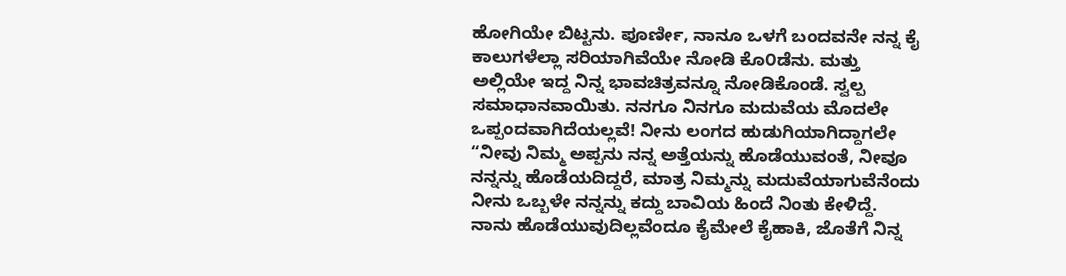ಹೋಗಿಯೇ ಬಿಟ್ಟನು. ಪೂರ್ಣೀ, ನಾನೂ ಒಳಗೆ ಬಂದವನೇ ನನ್ನ ಕೈ ಕಾಲುಗಳೆಲ್ಲಾ ಸರಿಯಾಗಿವೆಯೇ ನೋಡಿ ಕೊ೦ಡೆನು. ಮತ್ತು ಅಲ್ಲಿಯೇ ಇದ್ದ ನಿನ್ನ ಭಾವಚಿತ್ರವನ್ನೂ ನೋಡಿಕೊಂಡೆ. ಸ್ವಲ್ಪ ಸಮಾಧಾನವಾಯಿತು. ನನಗೂ ನಿನಗೂ ಮದುವೆಯ ಮೊದಲೇ ಒಪ್ಪಂದವಾಗಿದೆಯಲ್ಲವೆ! ನೀನು ಲಂಗದ ಹುಡುಗಿಯಾಗಿದ್ದಾಗಲೇ “ನೀವು ನಿಮ್ಮ ಅಪ್ಪನು ನನ್ನ ಅತ್ತೆಯನ್ನು ಹೊಡೆಯುವಂತೆ, ನೀವೂ ನನ್ನನ್ನು ಹೊಡೆಯದಿದ್ದರೆ, ಮಾತ್ರ ನಿಮ್ಮನ್ನು ಮದುವೆಯಾಗುವೆನೆಂದು ನೀನು ಒಬ್ಬಳೇ ನನ್ನನ್ನು ಕದ್ದು ಬಾವಿಯ ಹಿಂದೆ ನಿಂತು ಕೇಳಿದ್ದೆ. ನಾನು ಹೊಡೆಯುವುದಿಲ್ಲವೆಂದೂ ಕೈಮೇಲೆ ಕೈಹಾಕಿ, ಜೊತೆಗೆ ನಿನ್ನ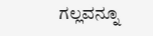ಗಲ್ಲವನ್ನೂ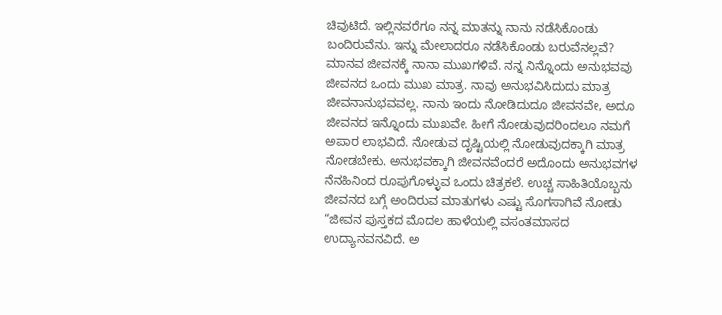ಚಿವುಟಿದೆ. ಇಲ್ಲಿನವರೆಗೂ ನನ್ನ ಮಾತನ್ನು ನಾನು ನಡೆಸಿಕೊಂಡು ಬಂದಿರುವೆನು. ಇನ್ನು ಮೇಲಾದರೂ ನಡೆಸಿಕೊಂಡು ಬರುವೆನಲ್ಲವೆ?
ಮಾನವ ಜೀವನಕ್ಕೆ ನಾನಾ ಮುಖಗಳಿವೆ. ನನ್ನ ನಿನ್ನೊಂದು ಅನುಭವವು ಜೀವನದ ಒಂದು ಮುಖ ಮಾತ್ರ. ನಾವು ಅನುಭವಿಸಿದುದು ಮಾತ್ರ ಜೀವನಾನುಭವವಲ್ಲ. ನಾನು ಇಂದು ನೋಡಿದುದೂ ಜೀವನವೇ, ಅದೂ ಜೀವನದ ಇನ್ನೊಂದು ಮುಖವೇ. ಹೀಗೆ ನೋಡುವುದರಿಂದಲೂ ನಮಗೆ ಅಪಾರ ಲಾಭವಿದೆ. ನೋಡುವ ದೃಷ್ಟಿಯಲ್ಲಿ ನೋಡುವುದಕ್ಕಾಗಿ ಮಾತ್ರ ನೋಡಬೇಕು. ಅನುಭವಕ್ಕಾಗಿ ಜೀವನವೆಂದರೆ ಅದೊಂದು ಅನುಭವಗಳ ನೆನಹಿನಿಂದ ರೂಪುಗೊಳ್ಳುವ ಒಂದು ಚಿತ್ರಕಲೆ. ಉಚ್ಚ ಸಾಹಿತಿಯೊಬ್ಬನು ಜೀವನದ ಬಗ್ಗೆ ಅಂದಿರುವ ಮಾತುಗಳು ಎಷ್ಟು ಸೊಗಸಾಗಿವೆ ನೋಡು “ಜೀವನ ಪುಸ್ತಕದ ಮೊದಲ ಹಾಳೆಯಲ್ಲಿ ವಸಂತಮಾಸದ ಉದ್ಯಾನವನವಿದೆ. ಅ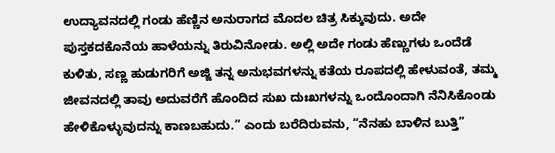ಉದ್ಯಾವನದಲ್ಲಿ ಗಂಡು ಹೆಣ್ಣಿನ ಅನುರಾಗದ ಮೊದಲ ಚಿತ್ರ ಸಿಕ್ಕುವುದು. ಅದೇ ಪುಸ್ತಕದಕೊನೆಯ ಹಾಳೆಯನ್ನು ತಿರುವಿನೋಡು. ಅಲ್ಲಿ ಅದೇ ಗಂಡು ಹೆಣ್ಣುಗಳು ಒಂದೆಡೆ ಕುಳಿತು, ಸಣ್ಣ ಹುಡುಗರಿಗೆ ಅಜ್ಜಿ ತನ್ನ ಅನುಭವಗಳನ್ನು ಕತೆಯ ರೂಪದಲ್ಲಿ ಹೇಳುವಂತೆ, ತಮ್ಮ ಜೀವನದಲ್ಲಿ ತಾವು ಅದುವರೆಗೆ ಹೊಂದಿದ ಸುಖ ದುಃಖಗಳನ್ನು ಒಂದೊಂದಾಗಿ ನೆನಿಸಿಕೊಂಡು ಹೇಳಿಕೊಳ್ಳುವುದನ್ನು ಕಾಣಬಹುದು.” ಎಂದು ಬರೆದಿರುವನು, “ನೆನಹು ಬಾಳಿನ ಬುತ್ತಿ”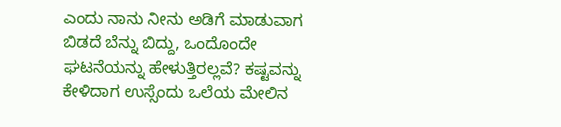ಎಂದು ನಾನು ನೀನು ಅಡಿಗೆ ಮಾಡುವಾಗ ಬಿಡದೆ ಬೆನ್ನು ಬಿದ್ದು, ಒಂದೊಂದೇ ಘಟನೆಯನ್ನು ಹೇಳುತ್ತಿರಲ್ಲವೆ? ಕಷ್ಟವನ್ನು ಕೇಳಿದಾಗ ಉಸ್ಸೆಂದು ಒಲೆಯ ಮೇಲಿನ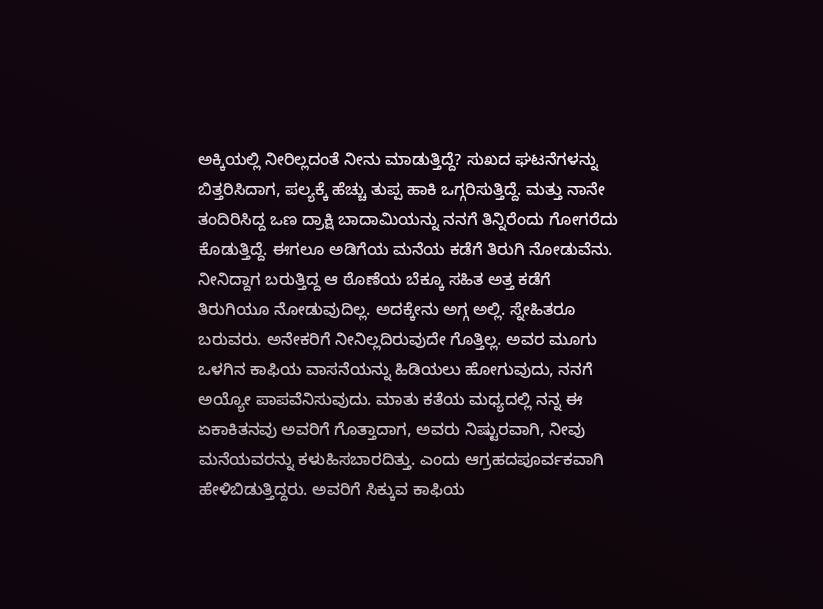ಅಕ್ಕಿಯಲ್ಲಿ ನೀರಿಲ್ಲದಂತೆ ನೀನು ಮಾಡುತ್ತಿದ್ದೆ? ಸುಖದ ಘಟನೆಗಳನ್ನು ಬಿತ್ತರಿಸಿದಾಗ, ಪಲ್ಯಕ್ಕೆ ಹೆಚ್ಚು ತುಪ್ಪ ಹಾಕಿ ಒಗ್ಗರಿಸುತ್ತಿದ್ದೆ. ಮತ್ತು ನಾನೇ ತಂದಿರಿಸಿದ್ದ ಒಣ ದ್ರಾಕ್ಷಿ ಬಾದಾಮಿಯನ್ನು ನನಗೆ ತಿನ್ನಿರೆಂದು ಗೋಗರೆದು ಕೊಡುತ್ತಿದ್ದೆ. ಈಗಲೂ ಅಡಿಗೆಯ ಮನೆಯ ಕಡೆಗೆ ತಿರುಗಿ ನೋಡುವೆನು. ನೀನಿದ್ದಾಗ ಬರುತ್ತಿದ್ದ ಆ ಠೊಣೆಯ ಬೆಕ್ಕೂ ಸಹಿತ ಅತ್ತ ಕಡೆಗೆ ತಿರುಗಿಯೂ ನೋಡುವುದಿಲ್ಲ. ಅದಕ್ಕೇನು ಅಗ್ಗ ಅಲ್ಲಿ. ಸ್ನೇಹಿತರೂ ಬರುವರು. ಅನೇಕರಿಗೆ ನೀನಿಲ್ಲದಿರುವುದೇ ಗೊತ್ತಿಲ್ಲ. ಅವರ ಮೂಗು ಒಳಗಿನ ಕಾಫಿಯ ವಾಸನೆಯನ್ನು ಹಿಡಿಯಲು ಹೋಗುವುದು, ನನಗೆ ಅಯ್ಯೋ ಪಾಪವೆನಿಸುವುದು. ಮಾತು ಕತೆಯ ಮಧ್ಯದಲ್ಲಿ ನನ್ನ ಈ ಏಕಾಕಿತನವು ಅವರಿಗೆ ಗೊತ್ತಾದಾಗ, ಅವರು ನಿಷ್ಟುರವಾಗಿ, ನೀವು ಮನೆಯವರನ್ನು ಕಳುಹಿಸಬಾರದಿತ್ತು. ಎಂದು ಆಗ್ರಹದಪೂರ್ವಕವಾಗಿ ಹೇಳಿಬಿಡುತ್ತಿದ್ದರು. ಅವರಿಗೆ ಸಿಕ್ಕುವ ಕಾಫಿಯ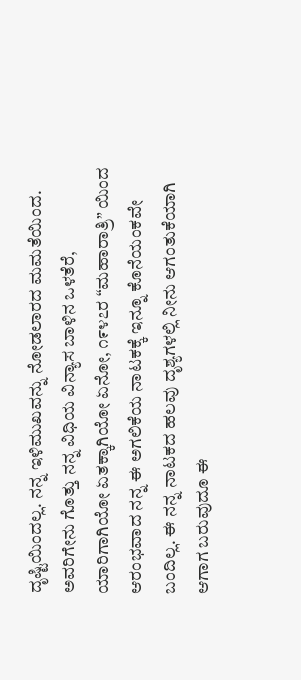ದೃಷ್ಟಿಯಿಂದಲ್ಲ. ನನ್ನ ಇಳಿಮುಖವನ್ನು ನೋಡಲಾರದ ಮಮತೆಯಿಂದ. ಅವರಿಗೇನು ಗೊತ್ತು ನನ್ನ ವಿಧಿಯ ವಿನ್ಯಾಸ ಬಾಳಿನ ಒಳತೆರೆ, ಯಾರಿಗಾಗಿಯೋ ಏತಕ್ಕಾಗಿಯೋ ಏನೋ, ೧೯೪೭ರ “ಮಹಾರಾತ್ರಿ” ಯಿಂದ ಆರಂಭವಾದ ನನ್ನ ಈ ಅಗಲಿಕೆಯ ನಾಟಕಕ್ಕೆ ಇನ್ನೂ ಕೊನೆಯಂಕವೇ ಬಂದಿಲ್ಲ. ಈ ನನ್ನ ನಾಟಕದ ಹಲವು ದೃಶ್ಯಗಳಲ್ಲಿ ನೀನು ಆಗಂತುಕೆಯಾಗಿ ಆಗಾಗ ಬರುವುದೂ ಈ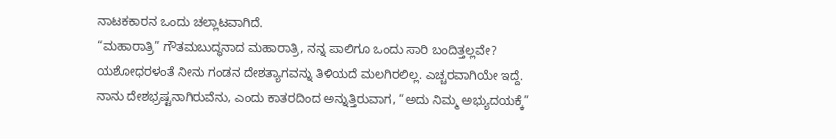ನಾಟಕಕಾರನ ಒಂದು ಚಲ್ಲಾಟವಾಗಿದೆ.
“ಮಹಾರಾತ್ರಿ” ಗೌತಮಬುದ್ಧನಾದ ಮಹಾರಾತ್ರಿ, ನನ್ನ ಪಾಲಿಗೂ ಒಂದು ಸಾರಿ ಬಂದಿತ್ತಲ್ಲವೇ? ಯಶೋಧರಳಂತೆ ನೀನು ಗಂಡನ ದೇಶತ್ಯಾಗವನ್ನು ತಿಳಿಯದೆ ಮಲಗಿರಲಿಲ್ಲ. ಎಚ್ಚರವಾಗಿಯೇ ಇದ್ದೆ. ನಾನು ದೇಶಭ್ರಷ್ಟನಾಗಿರುವೆನು, ಎಂದು ಕಾತರದಿಂದ ಅನ್ನುತ್ತಿರುವಾಗ, “ಅದು ನಿಮ್ಮ ಅಭ್ಯುದಯಕ್ಕೆ”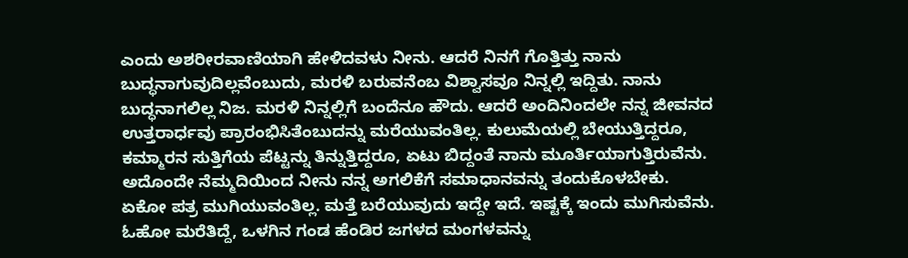ಎಂದು ಅಶರೀರವಾಣಿಯಾಗಿ ಹೇಳಿದವಳು ನೀನು. ಆದರೆ ನಿನಗೆ ಗೊತ್ತಿತ್ತು ನಾನು ಬುದ್ಧನಾಗುವುದಿಲ್ಲವೆಂಬುದು, ಮರಳಿ ಬರುವನೆಂಬ ವಿಶ್ವಾಸವೂ ನಿನ್ನಲ್ಲಿ ಇದ್ದಿತು. ನಾನು ಬುದ್ಧನಾಗಲಿಲ್ಲ ನಿಜ. ಮರಳಿ ನಿನ್ನಲ್ಲಿಗೆ ಬಂದೆನೂ ಹೌದು. ಆದರೆ ಅಂದಿನಿಂದಲೇ ನನ್ನ ಜೀವನದ ಉತ್ತರಾರ್ಧವು ಪ್ರಾರಂಭಿಸಿತೆಂಬುದನ್ನು ಮರೆಯುವಂತಿಲ್ಲ. ಕುಲುಮೆಯಲ್ಲಿ ಬೇಯುತ್ತಿದ್ದರೂ, ಕಮ್ಮಾರನ ಸುತ್ತಿಗೆಯ ಪೆಟ್ಟನ್ನು ತಿನ್ನುತ್ತಿದ್ದರೂ, ಏಟು ಬಿದ್ದಂತೆ ನಾನು ಮೂರ್ತಿಯಾಗುತ್ತಿರುವೆನು. ಅದೊಂದೇ ನೆಮ್ಮದಿಯಿಂದ ನೀನು ನನ್ನ ಅಗಲಿಕೆಗೆ ಸಮಾಧಾನವನ್ನು ತಂದುಕೊಳಬೇಕು.
ಏಕೋ ಪತ್ರ ಮುಗಿಯುವಂತಿಲ್ಲ. ಮತ್ತೆ ಬರೆಯುವುದು ಇದ್ದೇ ಇದೆ. ಇಷ್ಟಕ್ಕೆ ಇಂದು ಮುಗಿಸುವೆನು.
ಓಹೋ ಮರೆತಿದ್ದೆ, ಒಳಗಿನ ಗಂಡ ಹೆಂಡಿರ ಜಗಳದ ಮಂಗಳವನ್ನು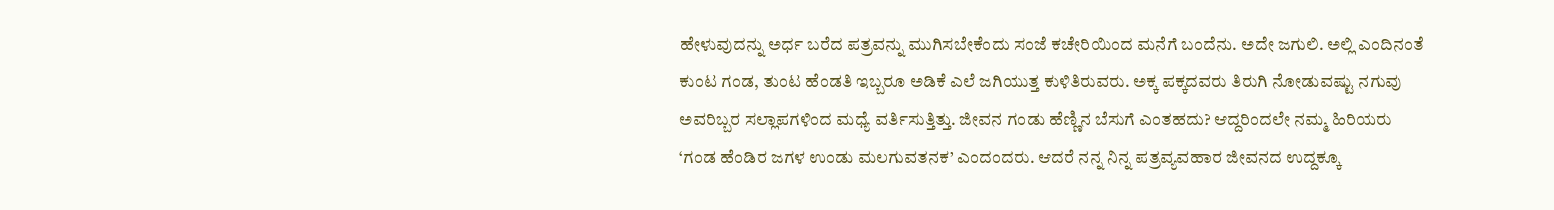ಹೇಳುವುದನ್ನು ಅರ್ಧ ಬರೆದ ಪತ್ರವನ್ನು ಮುಗಿಸಬೇಕೆಂದು ಸಂಜೆ ಕಚೇರಿಯಿಂದ ಮನೆಗೆ ಬಂದೆನು. ಅದೇ ಜಗುಲಿ. ಅಲ್ಲಿ ಎಂದಿನಂತೆ ಕುಂಟ ಗಂಡ, ತುಂಟ ಹೆಂಡತಿ ಇಬ್ಬರೂ ಅಡಿಕೆ ಎಲೆ ಜಗಿಯುತ್ತ ಕುಳಿತಿರುವರು. ಅಕ್ಕ ಪಕ್ಕದವರು ತಿರುಗಿ ನೋಡುವಷ್ಟು ನಗುವು ಅವರಿಬ್ಬರ ಸಲ್ಲಾಪಗಳಿಂದ ಮಧ್ಯೆ ವರ್ತಿಸುತ್ತಿತ್ತು. ಜೀವನ ಗಂಡು ಹೆಣ್ಣಿನ ಬೆಸುಗೆ ಎಂತಹದು? ಆದ್ದರಿಂದಲೇ ನಮ್ಮ ಹಿರಿಯರು ‘ಗಂಡ ಹೆಂಡಿರ ಜಗಳ ಉಂಡು ಮಲಗುವತನಕ’ ಎಂದಂದರು. ಆದರೆ ನನ್ನ ನಿನ್ನ ಪತ್ರವ್ಯವಹಾರ ಜೀವನದ ಉದ್ದಕ್ಕೂ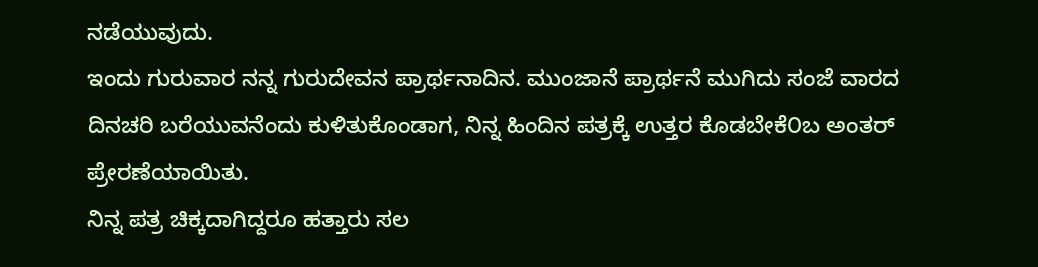ನಡೆಯುವುದು.
ಇಂದು ಗುರುವಾರ ನನ್ನ ಗುರುದೇವನ ಪ್ರಾರ್ಥನಾದಿನ. ಮುಂಜಾನೆ ಪ್ರಾರ್ಥನೆ ಮುಗಿದು ಸಂಜೆ ವಾರದ ದಿನಚರಿ ಬರೆಯುವನೆಂದು ಕುಳಿತುಕೊಂಡಾಗ, ನಿನ್ನ ಹಿಂದಿನ ಪತ್ರಕ್ಕೆ ಉತ್ತರ ಕೊಡಬೇಕೆ೦ಬ ಅಂತರ್ ಪ್ರೇರಣೆಯಾಯಿತು.
ನಿನ್ನ ಪತ್ರ ಚಿಕ್ಕದಾಗಿದ್ದರೂ ಹತ್ತಾರು ಸಲ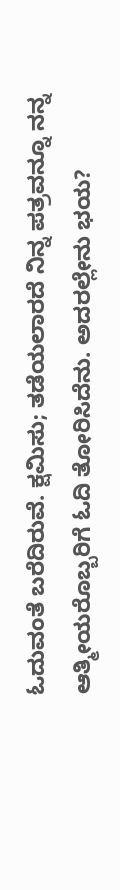ಓದುವಂತೆ ಬರೆದಿರುವೆ. ಕ್ಷಮಿಸು; ತಡೆಯಲಾರದೆ ನಿನ್ನ ಪತ್ರವನ್ನೂ ನನ್ನ ಆತ್ಮೀಯರೊಬ್ಬರಿಗೆ ಓದಿ ತೋರಿಸಿದೆನು. ಅದರಲ್ಲೇನು ಭಯ?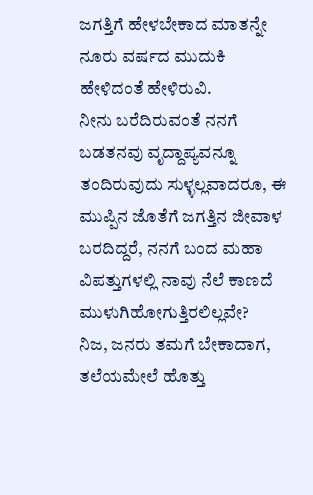ಜಗತ್ತಿಗೆ ಹೇಳಬೇಕಾದ ಮಾತನ್ನೇ ನೂರು ವರ್ಷದ ಮುದುಕಿ ಹೇಳಿದಂತೆ ಹೇಳಿರುವಿ.
ನೀನು ಬರೆದಿರುವಂತೆ ನನಗೆ ಬಡತನವು ವೃದ್ದಾಪ್ಯವನ್ನೂ ತಂದಿರುವುದು ಸುಳ್ಳಲ್ಲವಾದರೂ, ಈ ಮುಪ್ಪಿನ ಜೊತೆಗೆ ಜಗತ್ತಿನ ಜೀವಾಳ ಬರದಿದ್ದರೆ, ನನಗೆ ಬಂದ ಮಹಾ ವಿಪತ್ತುಗಳಲ್ಲಿ ನಾವು ನೆಲೆ ಕಾಣದೆ ಮುಳುಗಿಹೋಗುತ್ತಿರಲಿಲ್ಲವೇ?
ನಿಜ, ಜನರು ತಮಗೆ ಬೇಕಾದಾಗ, ತಲೆಯಮೇಲೆ ಹೊತ್ತು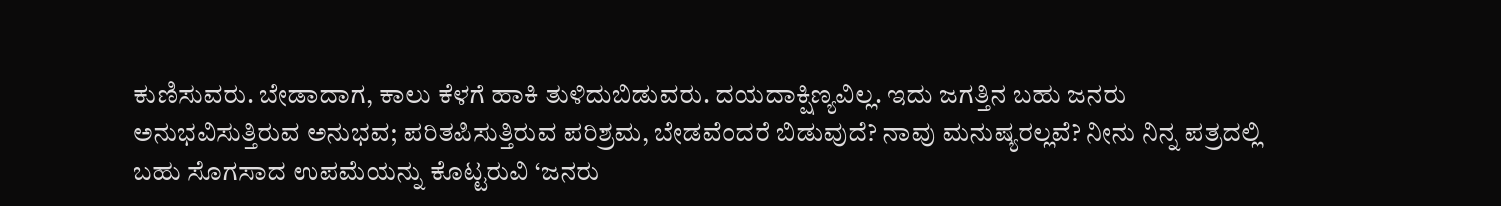ಕುಣಿಸುವರು. ಬೇಡಾದಾಗ, ಕಾಲು ಕೆಳಗೆ ಹಾಕಿ ತುಳಿದುಬಿಡುವರು. ದಯದಾಕ್ಷಿಣ್ಯವಿಲ್ಲ. ಇದು ಜಗತ್ತಿನ ಬಹು ಜನರು ಅನುಭವಿಸುತ್ತಿರುವ ಅನುಭವ; ಪರಿತಪಿಸುತ್ತಿರುವ ಪರಿಶ್ರಮ, ಬೇಡವೆಂದರೆ ಬಿಡುವುದೆ? ನಾವು ಮನುಷ್ಯರಲ್ಲವೆ? ನೀನು ನಿನ್ನ ಪತ್ರದಲ್ಲಿ ಬಹು ಸೊಗಸಾದ ಉಪಮೆಯನ್ನು ಕೊಟ್ಟರುವಿ ‘ಜನರು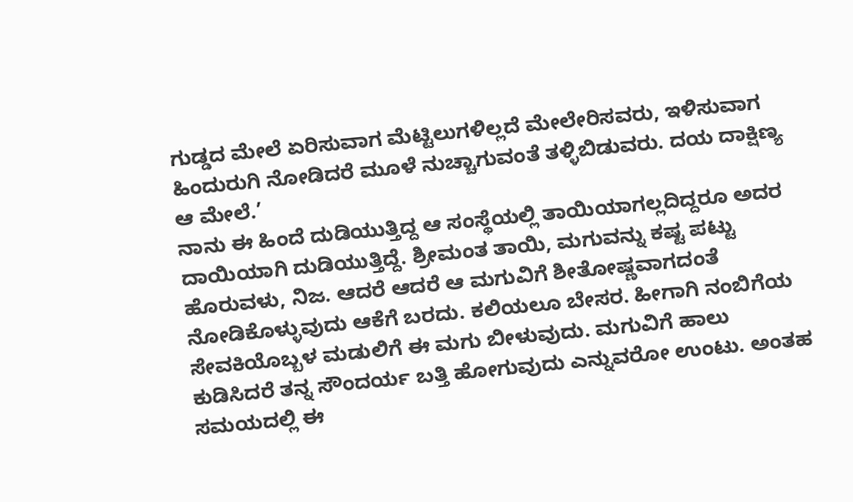ಗುಡ್ಡದ ಮೇಲೆ ಏರಿಸುವಾಗ ಮೆಟ್ಟಿಲುಗಳಿಲ್ಲದೆ ಮೇಲೇರಿಸವರು, ಇಳಿಸುವಾಗ ಹಿಂದುರುಗಿ ನೋಡಿದರೆ ಮೂಳೆ ನುಚ್ಚಾಗುವಂತೆ ತಳ್ಳಿಬಿಡುವರು. ದಯ ದಾಕ್ಷಿಣ್ಯ ಆ ಮೇಲೆ.’
ನಾನು ಈ ಹಿಂದೆ ದುಡಿಯುತ್ತಿದ್ದ ಆ ಸಂಸ್ಥೆಯಲ್ಲಿ ತಾಯಿಯಾಗಲ್ಲದಿದ್ದರೂ ಅದರ ದಾಯಿಯಾಗಿ ದುಡಿಯುತ್ತಿದ್ದೆ. ಶ್ರೀಮಂತ ತಾಯಿ, ಮಗುವನ್ನು ಕಷ್ಟ ಪಟ್ಟು ಹೊರುವಳು, ನಿಜ. ಆದರೆ ಆದರೆ ಆ ಮಗುವಿಗೆ ಶೀತೋಷ್ಣವಾಗದಂತೆ ನೋಡಿಕೊಳ್ಳುವುದು ಆಕೆಗೆ ಬರದು. ಕಲಿಯಲೂ ಬೇಸರ. ಹೀಗಾಗಿ ನಂಬಿಗೆಯ ಸೇವಕಿಯೊಬ್ಬಳ ಮಡುಲಿಗೆ ಈ ಮಗು ಬೀಳುವುದು. ಮಗುವಿಗೆ ಹಾಲು ಕುಡಿಸಿದರೆ ತನ್ನ ಸೌಂದರ್ಯ ಬತ್ತಿ ಹೋಗುವುದು ಎನ್ನುವರೋ ಉಂಟು. ಅಂತಹ ಸಮಯದಲ್ಲಿ ಈ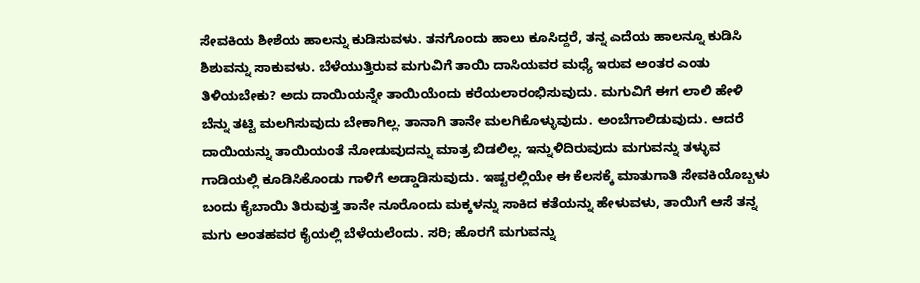ಸೇವಕಿಯ ಶೀಶೆಯ ಹಾಲನ್ನು ಕುಡಿಸುವಳು. ತನಗೊಂದು ಹಾಲು ಕೂಸಿದ್ದರೆ, ತನ್ನ ಎದೆಯ ಹಾಲನ್ನೂ ಕುಡಿಸಿ ಶಿಶುವನ್ನು ಸಾಕುವಳು. ಬೆಳೆಯುತ್ತಿರುವ ಮಗುವಿಗೆ ತಾಯಿ ದಾಸಿಯವರ ಮಧ್ಯೆ ಇರುವ ಅಂತರ ಎಂತು ತಿಳಿಯಬೇಕು? ಅದು ದಾಯಿಯನ್ನೇ ತಾಯಿಯೆಂದು ಕರೆಯಲಾರಂಭಿಸುವುದು. ಮಗುವಿಗೆ ಈಗ ಲಾಲಿ ಹೇಳಿ ಬೆನ್ನು ತಟ್ಟಿ ಮಲಗಿಸುವುದು ಬೇಕಾಗಿಲ್ಲ. ತಾನಾಗಿ ತಾನೇ ಮಲಗಿಕೊಳ್ಳುವುದು. ಅಂಬೆಗಾಲಿಡುವುದು. ಆದರೆ ದಾಯಿಯನ್ನು ತಾಯಿಯಂತೆ ನೋಡುವುದನ್ನು ಮಾತ್ರ ಬಿಡಲಿಲ್ಲ. ಇನ್ನುಳಿದಿರುವುದು ಮಗುವನ್ನು ತಳ್ಳುವ ಗಾಡಿಯಲ್ಲಿ ಕೂಡಿಸಿಕೊಂಡು ಗಾಳಿಗೆ ಅಡ್ಡಾಡಿಸುವುದು. ಇಷ್ಟರಲ್ಲಿಯೇ ಈ ಕೆಲಸಕ್ಕೆ ಮಾತುಗಾತಿ ಸೇವಕಿಯೊಬ್ಬಳು ಬಂದು ಕೈಬಾಯಿ ತಿರುವುತ್ತ ತಾನೇ ನೂರೊಂದು ಮಕ್ಕಳನ್ನು ಸಾಕಿದ ಕತೆಯನ್ನು ಹೇಳುವಳು, ತಾಯಿಗೆ ಆಸೆ ತನ್ನ ಮಗು ಅಂತಹವರ ಕೈಯಲ್ಲಿ ಬೆಳೆಯಲೆಂದು. ಸರಿ; ಹೊರಗೆ ಮಗುವನ್ನು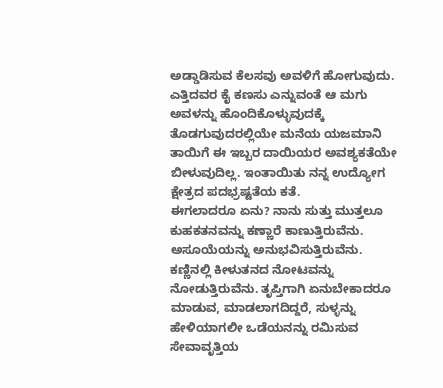ಅಡ್ಡಾಡಿಸುವ ಕೆಲಸವು ಅವಳಿಗೆ ಹೋಗುವುದು. ಎತ್ತಿದವರ ಕೈ ಕಣಸು ಎನ್ನುವಂತೆ ಆ ಮಗು ಅವಳನ್ನು ಹೊಂದಿಕೊಳ್ಳುವುದಕ್ಕೆ ತೊಡಗುವುದರಲ್ಲಿಯೇ ಮನೆಯ ಯಜಮಾನಿ ತಾಯಿಗೆ ಈ ಇಬ್ಬರ ದಾಯಿಯರ ಅವಶ್ಯಕತೆಯೇ ಬೀಳುವುದಿಲ್ಲ. ಇಂತಾಯಿತು ನನ್ನ ಉದ್ಯೋಗ ಕ್ಷೇತ್ರದ ಪದಭ್ರಷ್ಟತೆಯ ಕತೆ.
ಈಗಲಾದರೂ ಏನು? ನಾನು ಸುತ್ತು ಮುತ್ತಲೂ ಕುಹಕತನವನ್ನು ಕಣ್ಣಾರೆ ಕಾಣುತ್ತಿರುವೆನು. ಅಸೂಯೆಯನ್ನು ಅನುಭವಿಸುತ್ತಿರುವೆನು. ಕಣ್ಣಿನಲ್ಲಿ ಕೀಳುತನದ ನೋಟವನ್ನು ನೋಡುತ್ತಿರುವೆನು. ತೃಪ್ತಿಗಾಗಿ ಏನುಬೇಕಾದರೂ ಮಾಡುವ, ಮಾಡಲಾಗದಿದ್ದರೆ, ಸುಳ್ಳನ್ನು ಹೇಳಿಯಾಗಲೀ ಒಡೆಯನನ್ನು ರಮಿಸುವ ಸೇವಾವೃತ್ತಿಯ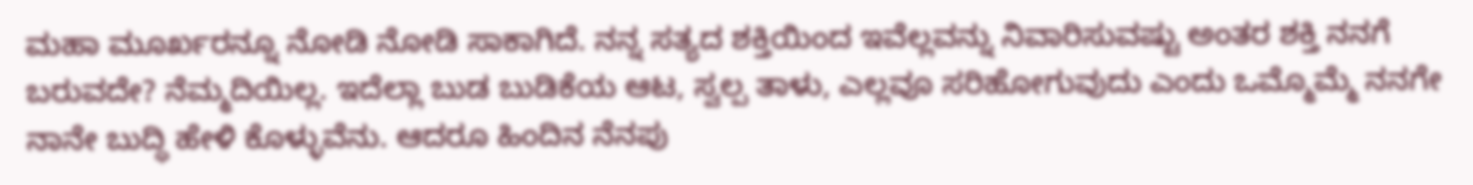ಮಹಾ ಮೂರ್ಖರನ್ನೂ ನೋಡಿ ನೋಡಿ ಸಾಕಾಗಿದೆ. ನನ್ನ ಸತ್ಯದ ಶಕ್ತಿಯಿಂದ ಇವೆಲ್ಲವನ್ನು ನಿವಾರಿಸುವಷ್ಟು ಅಂತರ ಶಕ್ತಿ ನನಗೆ ಬರುವದೇ? ನೆಮ್ಮದಿಯಿಲ್ಲ. ಇದೆಲ್ಲಾ ಬುಡ ಬುಡಿಕೆಯ ಆಟ, ಸ್ವಲ್ಪ ತಾಳು, ಎಲ್ಲವೂ ಸರಿಹೋಗುವುದು ಎಂದು ಒಮ್ಮೊಮ್ಮೆ ನನಗೇ ನಾನೇ ಬುದ್ಧಿ ಹೇಳಿ ಕೊಳ್ಳುವೆನು. ಆದರೂ ಹಿಂದಿನ ನೆನಪು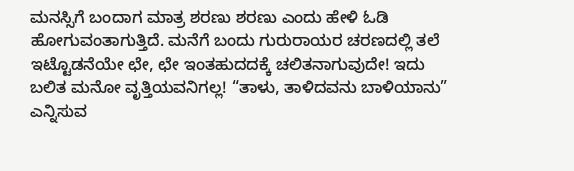ಮನಸ್ಸಿಗೆ ಬಂದಾಗ ಮಾತ್ರ ಶರಣು ಶರಣು ಎಂದು ಹೇಳಿ ಓಡಿ ಹೋಗುವಂತಾಗುತ್ತಿದೆ. ಮನೆಗೆ ಬಂದು ಗುರುರಾಯರ ಚರಣದಲ್ಲಿ ತಲೆ ಇಟ್ಟೊಡನೆಯೇ ಛೇ, ಛೇ ಇಂತಹುದದಕ್ಕೆ ಚಲಿತನಾಗುವುದೇ! ಇದು ಬಲಿತ ಮನೋ ವೃತ್ತಿಯವನಿಗಲ್ಲ! “ತಾಳು, ತಾಳಿದವನು ಬಾಳಿಯಾನು” ಎನ್ನಿಸುವ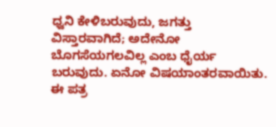ಧ್ವನಿ ಕೇಳಿಬರುವುದು, ಜಗತ್ತು ವಿಸ್ತಾರವಾಗಿದೆ; ಅದೇನೋ ಬೊಗಸೆಯಗಲವಿಲ್ಲ ಎಂಬ ಧೈರ್ಯ ಬರುವುದು. ಏನೋ ವಿಷಯಾಂತರವಾಯಿತು. ಈ ಪತ್ರ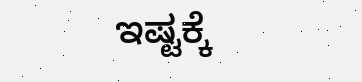ಇಷ್ಟಕ್ಕೆ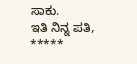ಸಾಕು.
ಇತಿ ನಿನ್ನ ಪತಿ,
*****